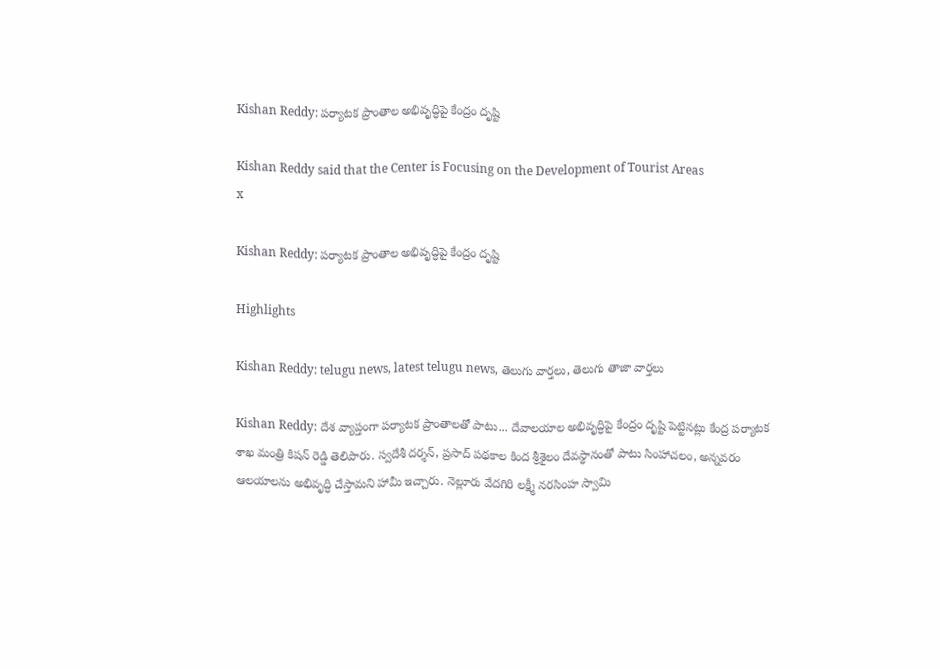Kishan Reddy: పర్యాటక ప్రాంతాల అభివృద్ధిపై కేంద్రం దృష్టి

Kishan Reddy said that the Center is Focusing on the Development of Tourist Areas
x

Kishan Reddy: పర్యాటక ప్రాంతాల అభివృద్ధిపై కేంద్రం దృష్టి

Highlights

Kishan Reddy: telugu news, latest telugu news, తెలుగు వార్తలు, తెలుగు తాజా వార్తలు

Kishan Reddy: దేశ వ్యాప్తంగా పర్యాటక ప్రాంతాలతో పాటు... దేవాలయాల అభివృద్ధిపై కేంద్రం దృష్టి పెట్టినట్లు కేంద్ర పర్యాటక శాఖ మంత్రి కిషన్ రెడ్డి తెలిపారు. స్వదేశీ దర్శన్, ప్రసాద్‌ పథకాల కింద శ్రీశైలం దేవస్థానంతో పాటు సింహాచలం, అన్నవరం ఆలయాలను అభివృద్ధి చేస్తామని హామీ ఇచ్చారు. నెల్లూరు వేదగిరి లక్ష్మీ నరసింహ స్వామి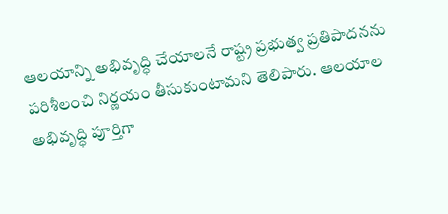ఆలయాన్ని అభివృద్ధి చేయాలనే రాష్ట్ర ప్రభుత్వ ప్రతిపాదనను పరిశీలంచి నిర్ణయం తీసుకుంటామని తెలిపారు. ఆలయాల అభివృద్ధి పూర్తిగా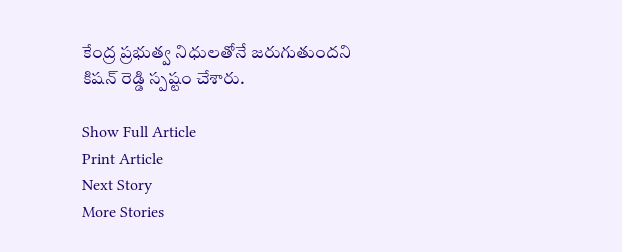కేంద్ర ప్రభుత్వ నిధులతోనే జరుగుతుందని కిషన్ రెడ్డి స్పష్టం చేశారు.

Show Full Article
Print Article
Next Story
More Stories